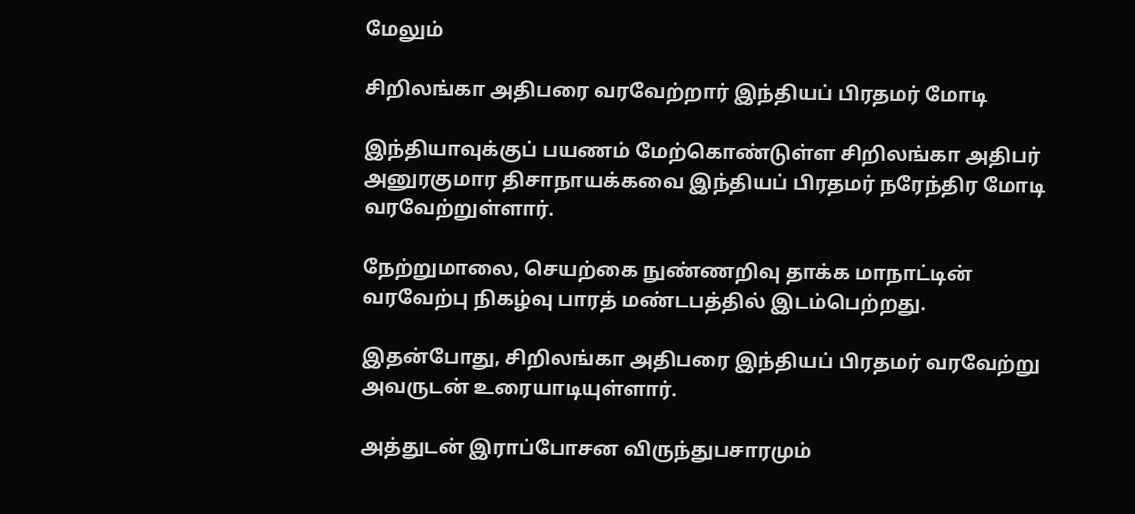மேலும்

சிறிலங்கா அதிபரை வரவேற்றார் இந்தியப் பிரதமர் மோடி

இந்தியாவுக்குப் பயணம் மேற்கொண்டுள்ள சிறிலங்கா அதிபர் அனுரகுமார திசாநாயக்கவை இந்தியப் பிரதமர் நரேந்திர மோடி வரவேற்றுள்ளார்.

நேற்றுமாலை, செயற்கை நுண்ணறிவு தாக்க மாநாட்டின் வரவேற்பு நிகழ்வு பாரத் மண்டபத்தில் இடம்பெற்றது.

இதன்போது, சிறிலங்கா அதிபரை இந்தியப் பிரதமர் வரவேற்று அவருடன் உரையாடியுள்ளார்.

அத்துடன் இராப்போசன விருந்துபசாரமும்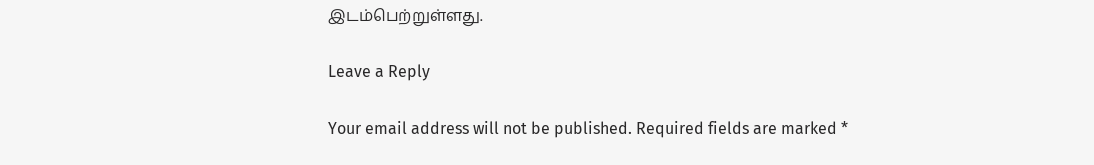இடம்பெற்றுள்ளது.

Leave a Reply

Your email address will not be published. Required fields are marked *